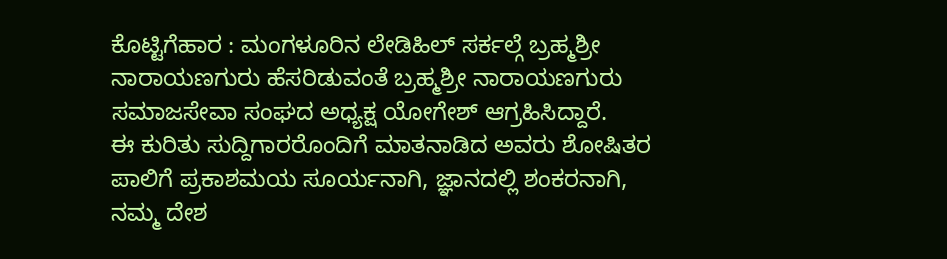ಕೊಟ್ಟಿಗೆಹಾರ : ಮಂಗಳೂರಿನ ಲೇಡಿಹಿಲ್ ಸರ್ಕಲ್ಗೆ ಬ್ರಹ್ಮಶ್ರೀ ನಾರಾಯಣಗುರು ಹೆಸರಿಡುವಂತೆ ಬ್ರಹ್ಮಶ್ರೀ ನಾರಾಯಣಗುರು ಸಮಾಜಸೇವಾ ಸಂಘದ ಅಧ್ಯಕ್ಷ ಯೋಗೇಶ್ ಆಗ್ರಹಿಸಿದ್ದಾರೆ.
ಈ ಕುರಿತು ಸುದ್ದಿಗಾರರೊಂದಿಗೆ ಮಾತನಾಡಿದ ಅವರು ಶೋಷಿತರ ಪಾಲಿಗೆ ಪ್ರಕಾಶಮಯ ಸೂರ್ಯನಾಗಿ, ಜ್ಞಾನದಲ್ಲಿ ಶಂಕರನಾಗಿ, ನಮ್ಮ ದೇಶ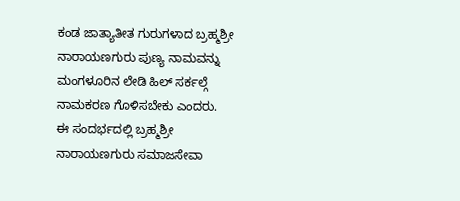ಕಂಡ ಜಾತ್ಯಾತೀತ ಗುರುಗಳಾದ ಬ್ರಹ್ಮಶ್ರೀ ನಾರಾಯಣಗುರು ಪುಣ್ಯ ನಾಮವನ್ನು ಮಂಗಳೂರಿನ ಲೇಡಿ ಹಿಲ್ ಸರ್ಕಲ್ಗೆ ನಾಮಕರಣ ಗೊಳಿಸಬೇಕು ಎಂದರು.
ಈ ಸಂದರ್ಭದಲ್ಲಿ ಬ್ರಹ್ಮಶ್ರೀ ನಾರಾಯಣಗುರು ಸಮಾಜಸೇವಾ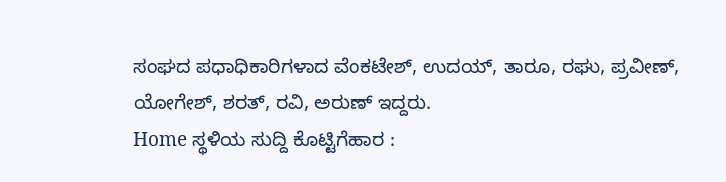ಸಂಘದ ಪಧಾಧಿಕಾರಿಗಳಾದ ವೆಂಕಟೇಶ್, ಉದಯ್, ತಾರೂ, ರಘು, ಪ್ರವೀಣ್, ಯೋಗೇಶ್, ಶರತ್, ರವಿ, ಅರುಣ್ ಇದ್ದರು.
Home ಸ್ಥಳಿಯ ಸುದ್ದಿ ಕೊಟ್ಟಿಗೆಹಾರ :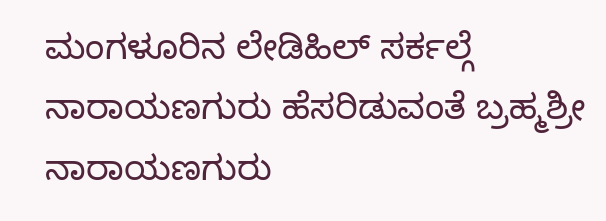ಮಂಗಳೂರಿನ ಲೇಡಿಹಿಲ್ ಸರ್ಕಲ್ಗೆ ನಾರಾಯಣಗುರು ಹೆಸರಿಡುವಂತೆ ಬ್ರಹ್ಮಶ್ರೀ ನಾರಾಯಣಗುರು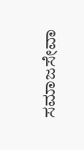ಸಮಾಜಸೇವಾ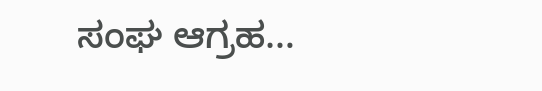ಸಂಘ ಆಗ್ರಹ…